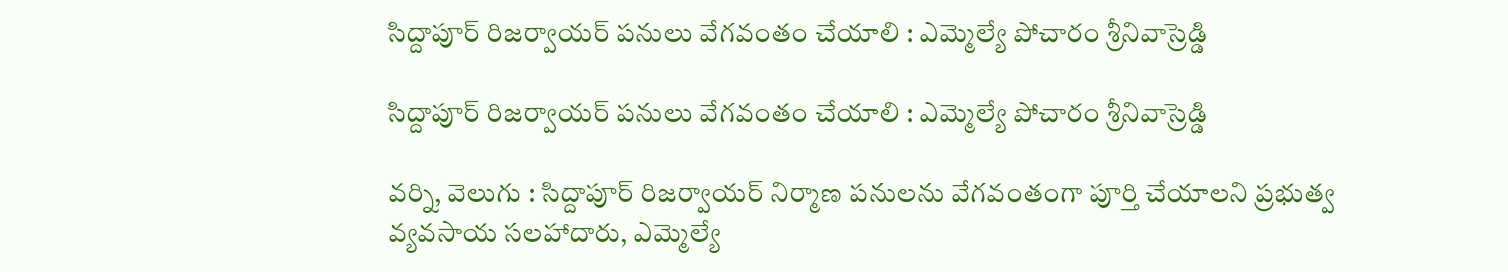సిద్దాపూర్‌ రిజర్వాయర్‌ పనులు వేగవంతం చేయాలి : ఎమ్మెల్యే పోచారం శ్రీనివాస్రెడ్డి

సిద్దాపూర్‌ రిజర్వాయర్‌ పనులు వేగవంతం చేయాలి : ఎమ్మెల్యే పోచారం శ్రీనివాస్రెడ్డి

వర్ని, వెలుగు : సిద్దాపూర్‌ రిజర్వాయర్‌ నిర్మాణ పనులను వేగవంతంగా పూర్తి చేయాలని ప్రభుత్వ వ్యవసాయ సలహాదారు, ఎమ్మెల్యే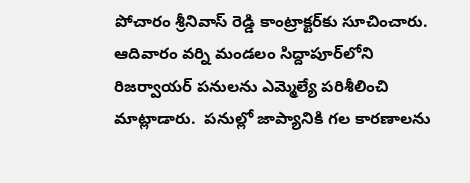పోచారం శ్రీనివాస్‌ రెడ్డి కాంట్రాక్టర్‌కు సూచించారు. ఆదివారం వర్ని మండలం సిద్దాపూర్‌లోని రిజర్వాయర్‌ పనులను ఎమ్మెల్యే పరిశీలించి మాట్లాడారు.  పనుల్లో జాప్యానికి గల కారణాలను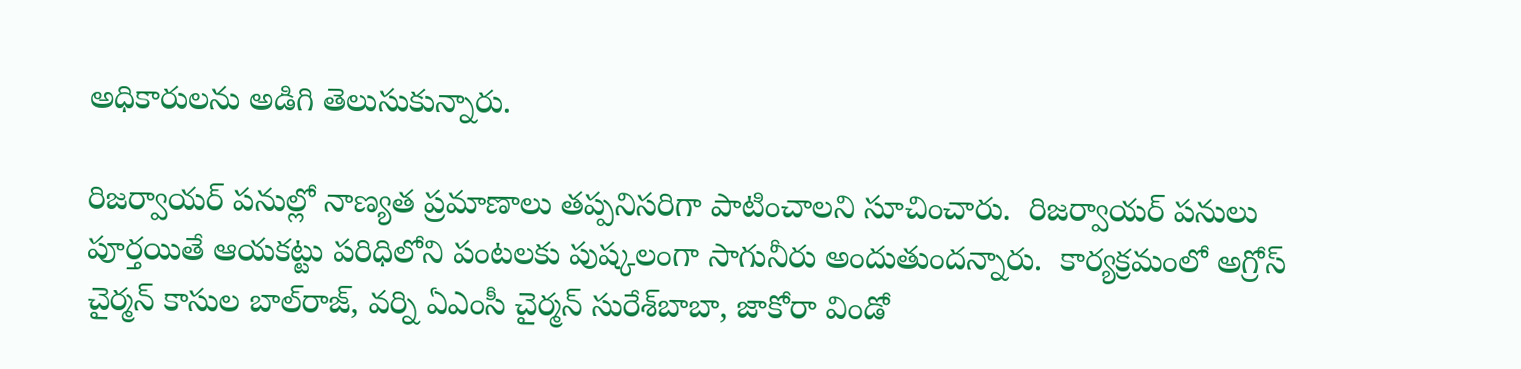అధికారులను అడిగి తెలుసుకున్నారు.

రిజర్వాయర్‌ పనుల్లో నాణ్యత ప్రమాణాలు తప్పనిసరిగా పాటించాలని సూచించారు.  రిజర్వాయర్‌ పనులు పూర్తయితే ఆయకట్టు పరిధిలోని పంటలకు పుష్కలంగా సాగునీరు అందుతుందన్నారు.  కార్యక్రమంలో అగ్రోస్‌ చైర్మన్‌ కాసుల బాల్‌రాజ్‌, వర్ని ఏఎంసీ చైర్మన్‌ సురేశ్‌బాబా, జాకోరా విండో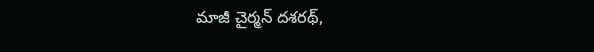మాజీ చైర్మన్‌ దశరథ్‌,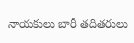నాయకులు బారీ తదితరులు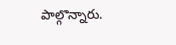పాల్గొన్నారు.